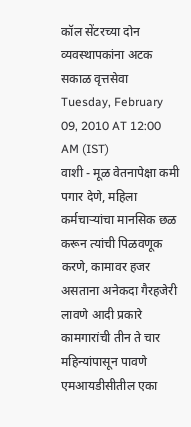कॉल सेंटरच्या दोन व्यवस्थापकांना अटक
सकाळ वृत्तसेवा
Tuesday, February 09, 2010 AT 12:00 AM (IST)
वाशी - मूळ वेतनापेक्षा कमी पगार देणे, महिला कर्मचाऱ्यांचा मानसिक छळ करून त्यांची पिळवणूक करणे, कामावर हजर असताना अनेकदा गैरहजेरी लावणे आदी प्रकारे कामगारांची तीन ते चार महिन्यांपासून पावणे एमआयडीसीतील एका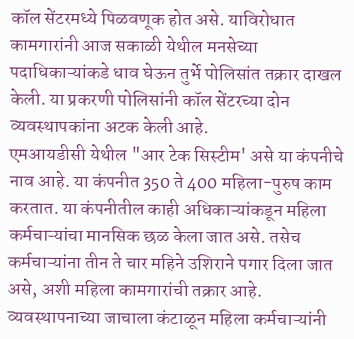कॉल सेंटरमध्ये पिळवणूक होत असे. याविरोधात कामगारांनी आज सकाळी येथील मनसेच्या पदाधिकाऱ्यांकडे धाव घेऊन तुर्भे पोलिसांत तक्रार दाखल केली. या प्रकरणी पोलिसांनी कॉल सेंटरच्या दोन व्यवस्थापकांना अटक केली आहे.
एमआयडीसी येथील "आर टेक सिस्टीम' असे या कंपनीचे नाव आहे. या कंपनीत 350 ते 400 महिला-पुरुष काम करतात. या कंपनीतील काही अधिकाऱ्यांकडून महिला कर्मचाऱ्यांचा मानसिक छळ केला जात असे. तसेच कर्मचाऱ्यांना तीन ते चार महिने उशिराने पगार दिला जात असे, अशी महिला कामगारांची तक्रार आहे.
व्यवस्थापनाच्या जाचाला कंटाळून महिला कर्मचाऱ्यांनी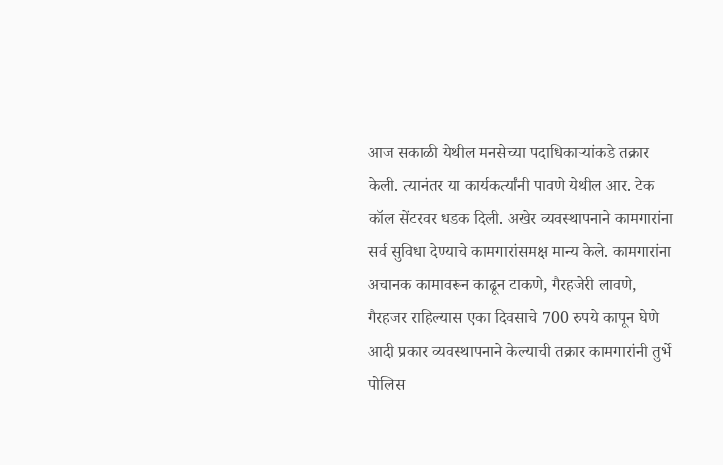आज सकाळी येथील मनसेच्या पदाधिकाऱ्यांकडे तक्रार केली. त्यानंतर या कार्यकर्त्यांनी पावणे येथील आर. टेक कॉल सेंटरवर धडक दिली. अखेर व्यवस्थापनाने कामगारांना सर्व सुविधा देण्याचे कामगारांसमक्ष मान्य केले. कामगारांना अचानक कामावरून काढून टाकणे, गैरहजेरी लावणे, गैरहजर राहिल्यास एका दिवसाचे 700 रुपये कापून घेणे आदी प्रकार व्यवस्थापनाने केल्याची तक्रार कामगारांनी तुर्भे पोलिस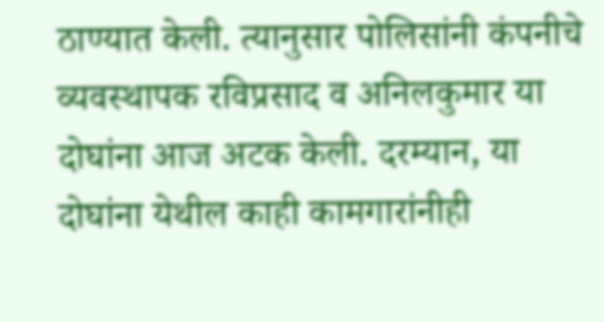ठाण्यात केली. त्यानुसार पोलिसांनी कंपनीचे व्यवस्थापक रविप्रसाद व अनिलकुमार या दोघांना आज अटक केली. दरम्यान, या दोघांना येथील काही कामगारांनीही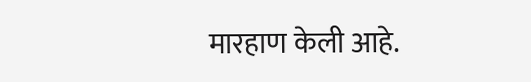मारहाण केली आहे.